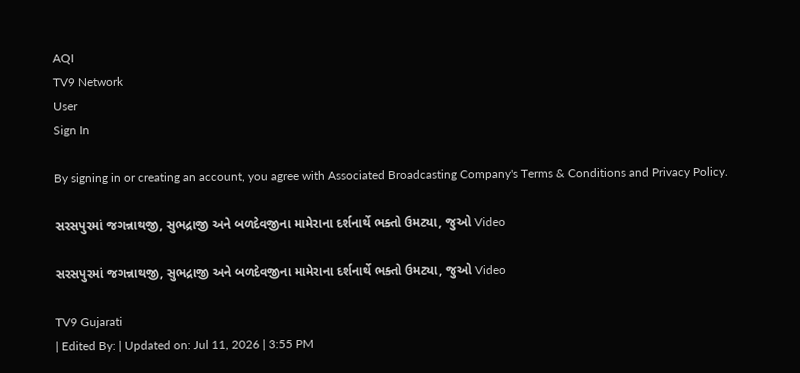AQI
TV9 Network
User
Sign In

By signing in or creating an account, you agree with Associated Broadcasting Company's Terms & Conditions and Privacy Policy.

સરસપુરમાં જગન્નાથજી, સુભદ્રાજી અને બળદેવજીના મામેરાના દર્શનાર્થે ભક્તો ઉમટ્યા, જુઓ Video

સરસપુરમાં જગન્નાથજી, સુભદ્રાજી અને બળદેવજીના મામેરાના દર્શનાર્થે ભક્તો ઉમટ્યા, જુઓ Video

TV9 Gujarati
| Edited By: | Updated on: Jul 11, 2026 | 3:55 PM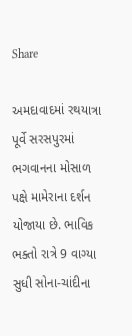Share

અમદાવાદમાં રથયાત્રા પૂર્વે સરસપુરમાં ભગવાનના મોસાળ પક્ષે મામેરાના દર્શન યોજાયા છે. ભાવિક ભક્તો રાત્રે 9 વાગ્યા સુધી સોના-ચાંદીના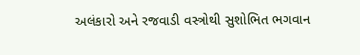અલંકારો અને રજવાડી વસ્ત્રોથી સુશોભિત ભગવાન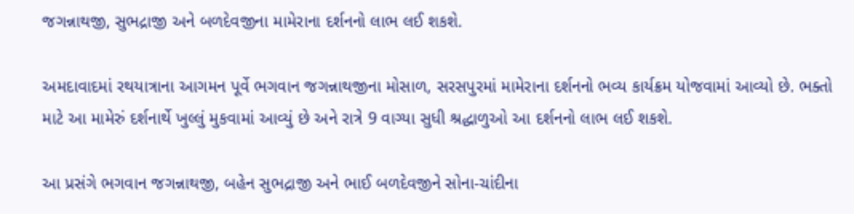જગન્નાથજી, સુભદ્રાજી અને બળદેવજીના મામેરાના દર્શનનો લાભ લઈ શકશે.

અમદાવાદમાં રથયાત્રાના આગમન પૂર્વે ભગવાન જગન્નાથજીના મોસાળ, સરસપુરમાં મામેરાના દર્શનનો ભવ્ય કાર્યક્રમ યોજવામાં આવ્યો છે. ભક્તો માટે આ મામેરું દર્શનાર્થે ખુલ્લું મુકવામાં આવ્યું છે અને રાત્રે 9 વાગ્યા સુધી શ્રદ્ધાળુઓ આ દર્શનનો લાભ લઈ શકશે.

આ પ્રસંગે ભગવાન જગન્નાથજી, બહેન સુભદ્રાજી અને ભાઈ બળદેવજીને સોના-ચાંદીના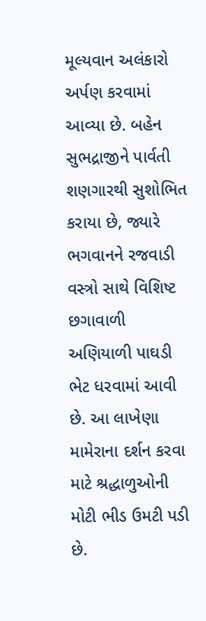મૂલ્યવાન અલંકારો અર્પણ કરવામાં આવ્યા છે. બહેન સુભદ્રાજીને પાર્વતી શણગારથી સુશોભિત કરાયા છે, જ્યારે ભગવાનને રજવાડી વસ્ત્રો સાથે વિશિષ્ટ છગાવાળી અણિયાળી પાઘડી ભેટ ધરવામાં આવી છે. આ લાખેણા મામેરાના દર્શન કરવા માટે શ્રદ્ધાળુઓની મોટી ભીડ ઉમટી પડી છે.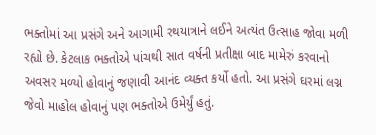ભક્તોમાં આ પ્રસંગે અને આગામી રથયાત્રાને લઈને અત્યંત ઉત્સાહ જોવા મળી રહ્યો છે. કેટલાક ભક્તોએ પાંચથી સાત વર્ષની પ્રતીક્ષા બાદ મામેરું કરવાનો અવસર મળ્યો હોવાનું જણાવી આનંદ વ્યક્ત કર્યો હતો. આ પ્રસંગે ઘરમાં લગ્ન જેવો માહોલ હોવાનું પણ ભક્તોએ ઉમેર્યું હતું.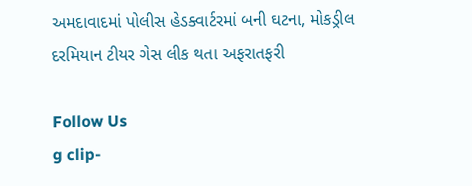અમદાવાદમાં પોલીસ હેડક્વાર્ટરમાં બની ઘટના, મોકડ્રીલ દરમિયાન ટીયર ગેસ લીક થતા અફરાતફરી

Follow Us
g clip-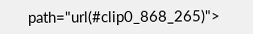path="url(#clip0_868_265)">